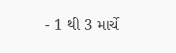- 1 થી 3 માર્ચે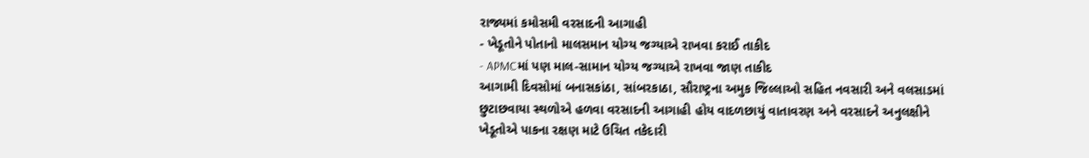રાજ્યમાં કમોસમી વરસાદની આગાહી
- ખેડૂતોને પોતાનો માલસમાન યોગ્ય જગ્યાએ રાખવા કરાઈ તાકીદ
- APMCમાં પણ માલ-સામાન યોગ્ય જગ્યાએ રાખવા જાણ તાકીદ
આગામી દિવસોમાં બનાસકાંઠા, સાંબરકાઠા, સૌરાષ્ટ્રના અમુક જિલ્લાઓ સહિત નવસારી અને વલસાડમાં છુટાછવાયા સ્થળોએ હળવા વરસાદની આગાહી હોય વાદળછાયું વાતાવરણ અને વરસાદને અનુલક્ષીને ખેડૂતોએ પાકના રક્ષણ માટે ઉચિત તકેદારી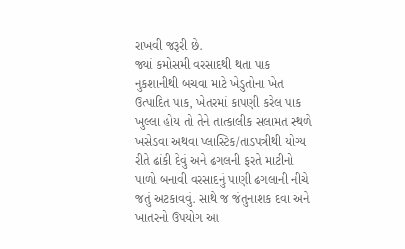રાખવી જરૂરી છે.
જ્યાં કમોસમી વરસાદથી થતા પાક નુકશાનીથી બચવા માટે ખેડુતોના ખેત ઉત્પાદિત પાક, ખેતરમાં કાપણી કરેલ પાક ખુલ્લા હોય તો તેને તાત્કાલીક સલામત સ્થળે ખસેડવા અથવા પ્લાસ્ટિક/તાડપત્રીથી યોગ્ય રીતે ઢાંકી દેવું અને ઢગલની ફરતે માટીનો પાળો બનાવી વરસાદનું પાણી ઢગલાની નીચે જતું અટકાવવું. સાથે જ જંતુનાશક દવા અને ખાતરનો ઉપયોગ આ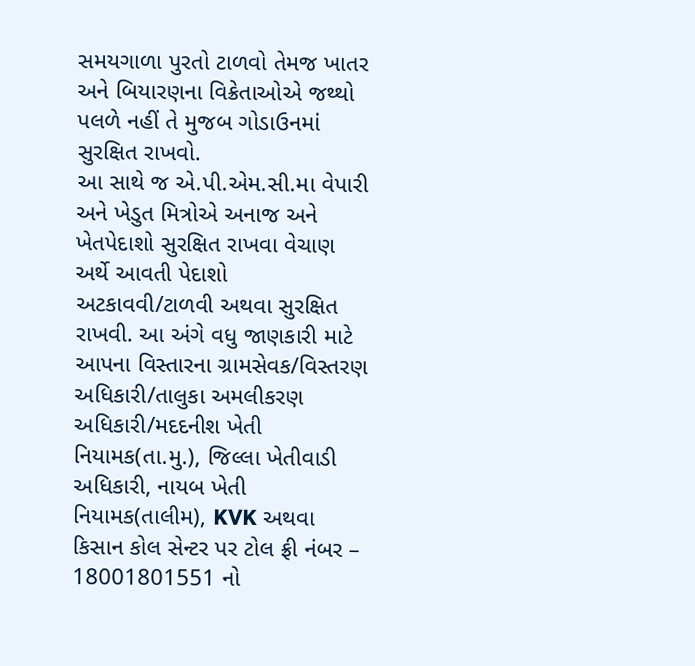સમયગાળા પુરતો ટાળવો તેમજ ખાતર અને બિયારણના વિક્રેતાઓએ જથ્થો પલળે નહીં તે મુજબ ગોડાઉનમાં સુરક્ષિત રાખવો.
આ સાથે જ એ.પી.એમ.સી.મા વેપારી અને ખેડુત મિત્રોએ અનાજ અને ખેતપેદાશો સુરક્ષિત રાખવા વેચાણ અર્થે આવતી પેદાશો અટકાવવી/ટાળવી અથવા સુરક્ષિત રાખવી. આ અંગે વધુ જાણકારી માટે આપના વિસ્તારના ગ્રામસેવક/વિસ્તરણ અધિકારી/તાલુકા અમલીકરણ અધિકારી/મદદનીશ ખેતી નિયામક(તા.મુ.), જિલ્લા ખેતીવાડી અધિકારી, નાયબ ખેતી નિયામક(તાલીમ), KVK અથવા કિસાન કોલ સેન્ટર પર ટોલ ફ્રી નંબર – 18001801551 નો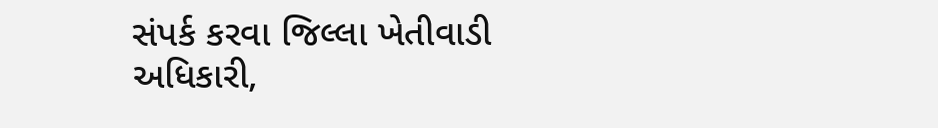સંપર્ક કરવા જિલ્લા ખેતીવાડી અધિકારી,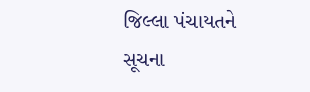જિલ્લા પંચાયતને સૂચના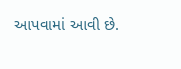આપવામાં આવી છે.